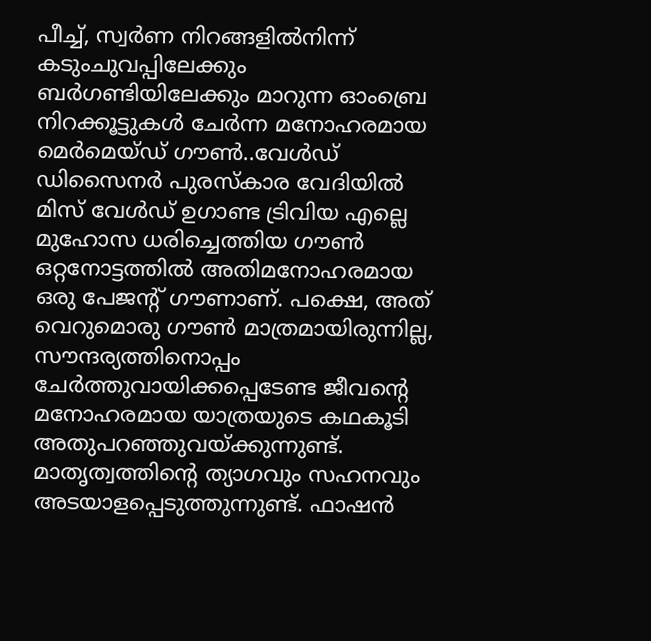പീച്ച്, സ്വർണ നിറങ്ങളിൽനിന്ന് കടുംചുവപ്പിലേക്കും ബർഗണ്ടിയിലേക്കും മാറുന്ന ഓംബ്രെ നിറക്കൂട്ടുകൾ ചേർന്ന മനോഹരമായ മെർമെയ്ഡ് ഗൗൺ..വേൾഡ് ഡിസൈനർ പുരസ്‌കാര വേദിയിൽ മിസ് വേൾഡ് ഉഗാണ്ട ട്രിവിയ എല്ലെ മുഹോസ ധരിച്ചെത്തിയ ഗൗൺ ഒറ്റനോട്ടത്തിൽ അതിമനോഹരമായ ഒരു പേജന്റ് ഗൗണാണ്. പക്ഷെ, അത് വെറുമൊരു ഗൗൺ മാത്രമായിരുന്നില്ല, സൗന്ദര്യത്തിനൊപ്പം ചേർത്തുവായിക്കപ്പെടേണ്ട ജീവന്റെ മനോഹരമായ യാത്രയുടെ കഥകൂടി അതുപറഞ്ഞുവയ്ക്കുന്നുണ്ട്. മാതൃത്വത്തിന്റെ ത്യാഗവും സഹനവും അടയാളപ്പെടുത്തുന്നുണ്ട്. ഫാഷൻ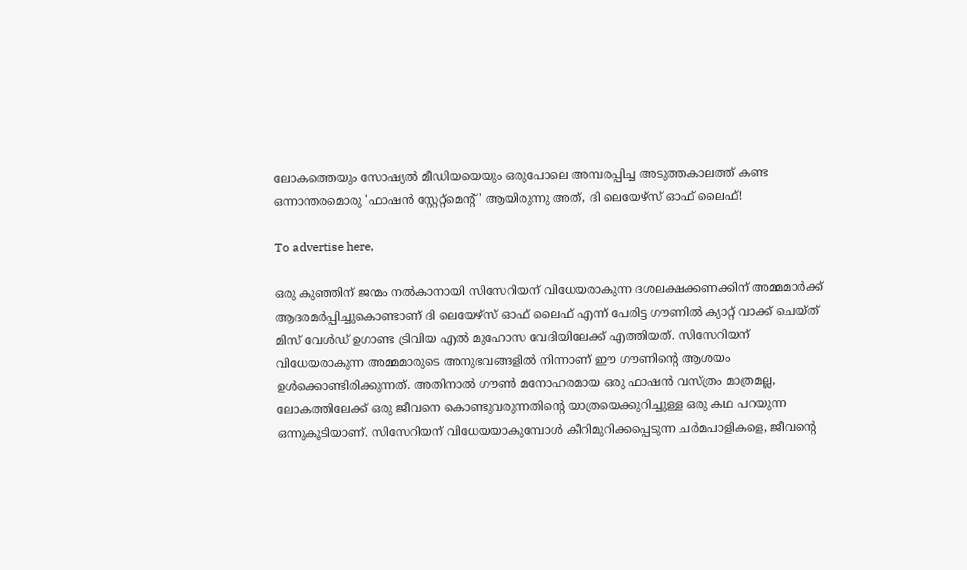ലോകത്തെയും സോഷ്യൽ മീഡിയയെയും ഒരുപോലെ അമ്പരപ്പിച്ച അടുത്തകാലത്ത് കണ്ട ഒന്നാന്തരമൊരു 'ഫാഷൻ സ്റ്റേറ്റ്‌മെന്റ്' ആയിരുന്നു അത്, ദി ലെയേഴ്സ് ഓഫ് ലൈഫ്!

To advertise here,

ഒരു കുഞ്ഞിന് ജന്മം നൽകാനായി സിസേറിയന് വിധേയരാകുന്ന ദശലക്ഷക്കണക്കിന് അമ്മമാർക്ക് ആദരമർപ്പിച്ചുകൊണ്ടാണ് ദി ലെയേഴ്സ് ഓഫ് ലൈഫ് എന്ന് പേരിട്ട ഗൗണിൽ ക്യാറ്റ് വാക്ക് ചെയ്ത് മിസ് വേൾഡ് ഉഗാണ്ട ട്രിവിയ എൽ മുഹോസ വേദിയിലേക്ക് എത്തിയത്. സിസേറിയന് വിധേയരാകുന്ന അമ്മമാരുടെ അനുഭവങ്ങളിൽ നിന്നാണ് ഈ ഗൗണിന്റെ ആശയം ഉൾക്കൊണ്ടിരിക്കുന്നത്. അതിനാൽ ഗൗൺ മനോഹരമായ ഒരു ഫാഷൻ വസ്ത്രം മാത്രമല്ല, ലോകത്തിലേക്ക് ഒരു ജീവനെ കൊണ്ടുവരുന്നതിന്റെ യാത്രയെക്കുറിച്ചുള്ള ഒരു കഥ പറയുന്ന ഒന്നുകൂടിയാണ്. സിസേറിയന് വിധേയയാകുമ്പോൾ കീറിമുറിക്കപ്പെടുന്ന ചർമപാളികളെ, ജീവന്റെ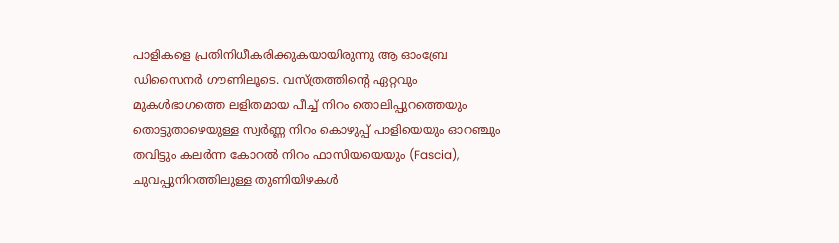പാളികളെ പ്രതിനിധീകരിക്കുകയായിരുന്നു ആ ഓംബ്രേ ഡിസൈനർ ഗൗണിലൂടെ. വസ്ത്രത്തിന്റെ ഏറ്റവും മുകൾഭാഗത്തെ ലളിതമായ പീച്ച് നിറം തൊലിപ്പുറത്തെയും തൊട്ടുതാഴെയുള്ള സ്വർണ്ണ നിറം കൊഴുപ്പ് പാളിയെയും ഓറഞ്ചും തവിട്ടും കലർന്ന കോറൽ നിറം ഫാസിയയെയും (Fascia), ചുവപ്പുനിറത്തിലുള്ള തുണിയിഴകൾ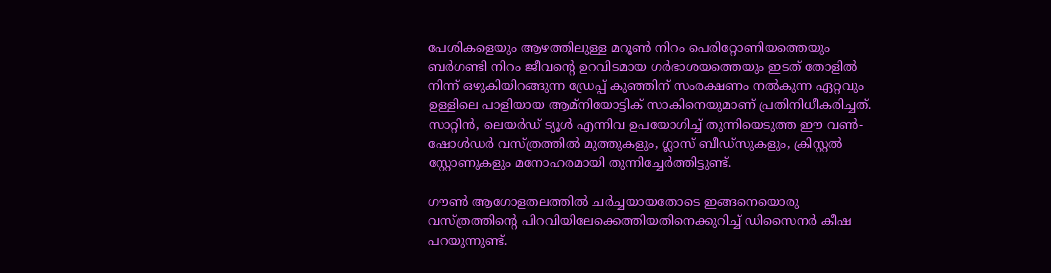പേശികളെയും ആഴത്തിലുള്ള മറൂൺ നിറം പെരിറ്റോണിയത്തെയും ബർഗണ്ടി നിറം ജീവന്റെ ഉറവിടമായ ഗർഭാശയത്തെയും ഇടത് തോളിൽ നിന്ന് ഒഴുകിയിറങ്ങുന്ന ഡ്രേപ്പ് കുഞ്ഞിന് സംരക്ഷണം നൽകുന്ന ഏറ്റവും ഉള്ളിലെ പാളിയായ ആമ്‌നിയോട്ടിക് സാകിനെയുമാണ് പ്രതിനിധീകരിച്ചത്. സാറ്റിൻ, ലെയർഡ് ട്യൂൾ എന്നിവ ഉപയോഗിച്ച് തുന്നിയെടുത്ത ഈ വൺ-ഷോൾഡർ വസ്ത്രത്തിൽ മുത്തുകളും, ഗ്ലാസ് ബീഡ്‌സുകളും, ക്രിസ്റ്റൽ സ്റ്റോണുകളും മനോഹരമായി തുന്നിച്ചേർത്തിട്ടുണ്ട്.

ഗൗൺ ആഗോളതലത്തിൽ ചർച്ചയായതോടെ ഇങ്ങനെയൊരു വസ്ത്രത്തിന്റെ പിറവിയിലേക്കെത്തിയതിനെക്കുറിച്ച് ഡിസൈനർ കീഷ പറയുന്നുണ്ട്.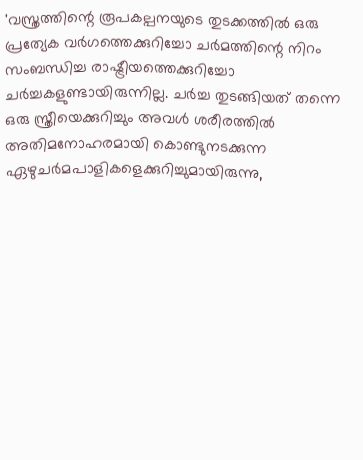'വസ്ത്രത്തിന്റെ രൂപകല്പനയുടെ തുടക്കത്തിൽ ഒരു പ്രത്യേക വർഗത്തെക്കുറിച്ചോ ചർമത്തിന്റെ നിറം സംബന്ധിച്ച രാഷ്ട്രീയത്തെക്കുറിച്ചോ ചർച്ചകളുണ്ടായിരുന്നില്ല. ചർച്ച തുടങ്ങിയത് തന്നെ ഒരു സ്ത്രീയെക്കുറിച്ചും അവൾ ശരീരത്തിൽ അതിമനോഹരമായി കൊണ്ടുനടക്കുന്ന ഏഴുചർമപാളികളെക്കുറിച്ചുമായിരുന്നു,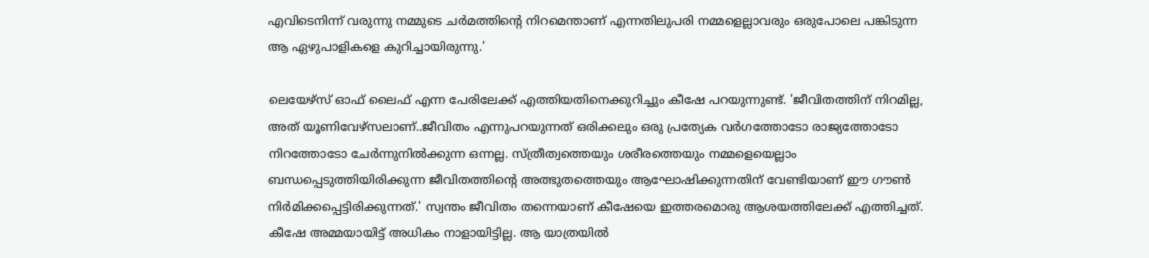എവിടെനിന്ന് വരുന്നു നമ്മുടെ ചർമത്തിന്റെ നിറമെന്താണ് എന്നതിലുപരി നമ്മളെല്ലാവരും ഒരുപോലെ പങ്കിടുന്ന ആ ഏഴുപാളികളെ കുറിച്ചായിരുന്നു.'

ലെയേഴ്‌സ് ഓഫ് ലൈഫ് എന്ന പേരിലേക്ക് എത്തിയതിനെക്കുറിച്ചും കീഷേ പറയുന്നുണ്ട്. 'ജീവിതത്തിന് നിറമില്ല, അത് യൂണിവേഴ്‌സലാണ്..ജീവിതം എന്നുപറയുന്നത് ഒരിക്കലും ഒരു പ്രത്യേക വർഗത്തോടോ രാജ്യത്തോടോ നിറത്തോടോ ചേർന്നുനിൽക്കുന്ന ഒന്നല്ല. സ്ത്രീത്വത്തെയും ശരീരത്തെയും നമ്മളെയെല്ലാം ബന്ധപ്പെടുത്തിയിരിക്കുന്ന ജീവിതത്തിന്റെ അത്ഭുതത്തെയും ആഘോഷിക്കുന്നതിന് വേണ്ടിയാണ് ഈ ഗൗൺ നിർമിക്കപ്പെട്ടിരിക്കുന്നത്.' സ്വന്തം ജീവിതം തന്നെയാണ് കീഷേയെ ഇത്തരമൊരു ആശയത്തിലേക്ക് എത്തിച്ചത്. കീഷേ അമ്മയായിട്ട് അധികം നാളായിട്ടില്ല. ആ യാത്രയിൽ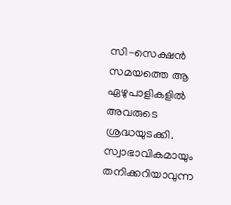സി-സെക്ഷൻ സമയത്തെ ആ ഏഴുപാളികളിൽ അവരുടെ ശ്രദ്ധയുടക്കി. സ്വാഭാവികമായും തനിക്കറിയാവുന്ന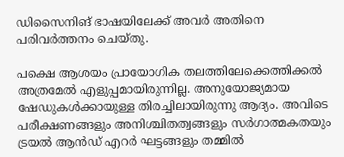ഡിസൈനിങ് ഭാഷയിലേക്ക് അവർ അതിനെ പരിവർത്തനം ചെയ്തു.

പക്ഷെ ആശയം പ്രായോഗിക തലത്തിലേക്കെത്തിക്കൽ അത്രമേൽ എളുപ്പമായിരുന്നില്ല. അനുയോജ്യമായ ഷേഡുകൾക്കായുള്ള തിരച്ചിലായിരുന്നു ആദ്യം. അവിടെ പരീക്ഷണങ്ങളും അനിശ്ചിതത്വങ്ങളും സർഗാത്മകതയും ട്രയൽ ആൻഡ് എറർ ഘട്ടങ്ങളും തമ്മിൽ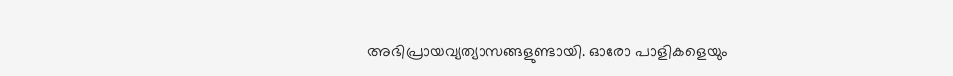അഭിപ്രായവ്യത്യാസങ്ങളുണ്ടായി. ഓരോ പാളികളെയും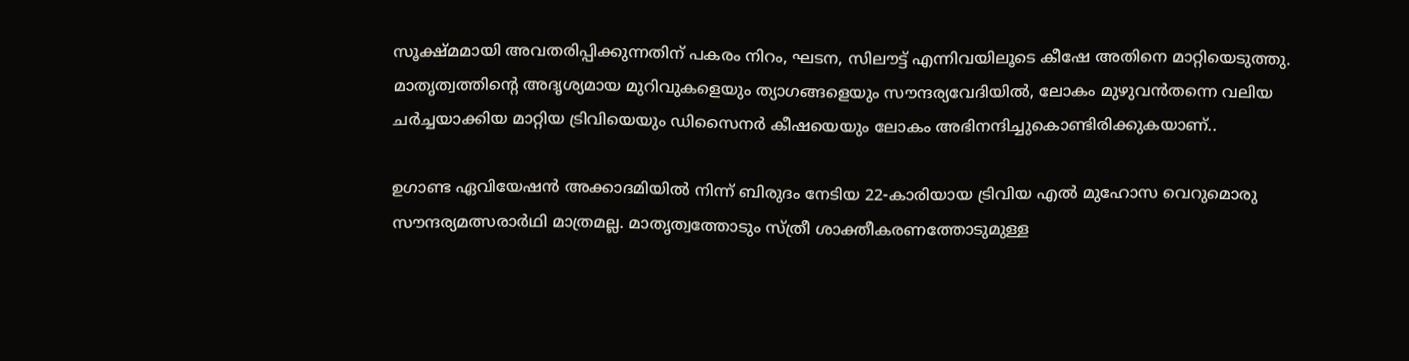സൂക്ഷ്മമായി അവതരിപ്പിക്കുന്നതിന് പകരം നിറം, ഘടന, സിലൗട്ട് എന്നിവയിലൂടെ കീഷേ അതിനെ മാറ്റിയെടുത്തു. മാതൃത്വത്തിന്റെ അദൃശ്യമായ മുറിവുകളെയും ത്യാഗങ്ങളെയും സൗന്ദര്യവേദിയിൽ, ലോകം മുഴുവൻതന്നെ വലിയ ചർച്ചയാക്കിയ മാറ്റിയ ട്രിവിയെയും ഡിസൈനർ കീഷയെയും ലോകം അഭിനന്ദിച്ചുകൊണ്ടിരിക്കുകയാണ്..

ഉഗാണ്ട ഏവിയേഷൻ അക്കാദമിയിൽ നിന്ന് ബിരുദം നേടിയ 22-കാരിയായ ട്രിവിയ എൽ മുഹോസ വെറുമൊരു സൗന്ദര്യമത്സരാർഥി മാത്രമല്ല. മാതൃത്വത്തോടും സ്ത്രീ ശാക്തീകരണത്തോടുമുള്ള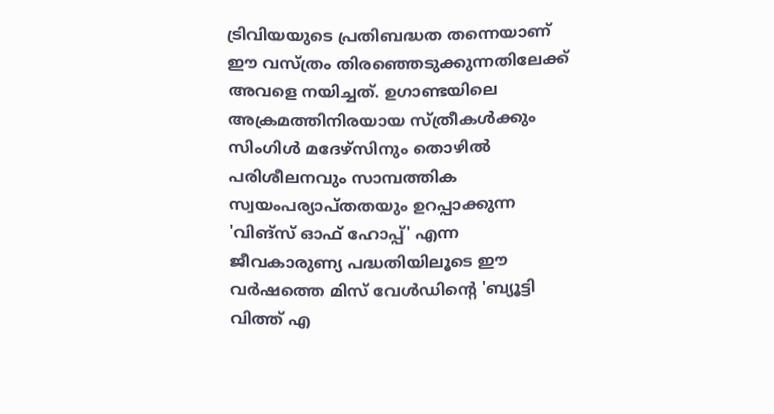ട്രിവിയയുടെ പ്രതിബദ്ധത തന്നെയാണ് ഈ വസ്ത്രം തിരഞ്ഞെടുക്കുന്നതിലേക്ക് അവളെ നയിച്ചത്. ഉഗാണ്ടയിലെ അക്രമത്തിനിരയായ സ്ത്രീകൾക്കും സിംഗിൾ മദേഴ്‌സിനും തൊഴിൽ പരിശീലനവും സാമ്പത്തിക സ്വയംപര്യാപ്തതയും ഉറപ്പാക്കുന്ന 'വിങ്‌സ് ഓഫ് ഹോപ്പ്' എന്ന ജീവകാരുണ്യ പദ്ധതിയിലൂടെ ഈ വർഷത്തെ മിസ് വേൾഡിന്റെ 'ബ്യൂട്ടി വിത്ത് എ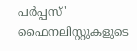പർപ്പസ്' ഫൈനലിസ്റ്റുകളുടെ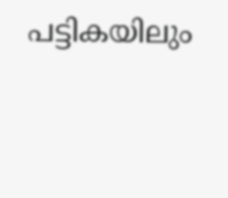പട്ടികയിലും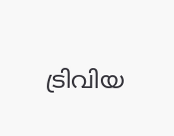ട്രിവിയ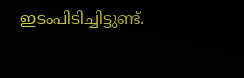ഇടംപിടിച്ചിട്ടുണ്ട്.